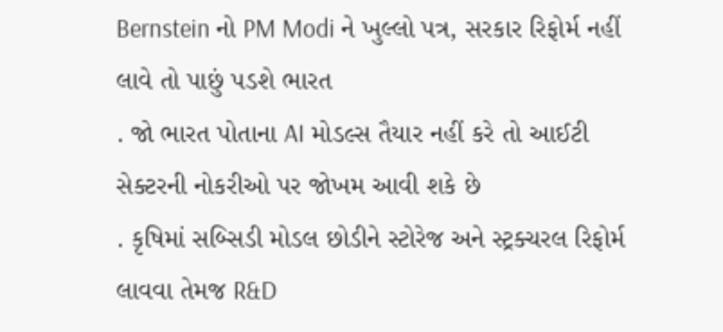Bernstein નો PM Modi ને ખુલ્લો પત્ર, સરકાર રિફોર્મ નહીં લાવે તો પાછું પડશે ભારત
. જો ભારત પોતાના AI મોડલ્સ તૈયાર નહીં કરે તો આઈટી સેક્ટરની નોકરીઓ પર જોખમ આવી શકે છે
. કૃષિમાં સબ્સિડી મોડલ છોડીને સ્ટોરેજ અને સ્ટ્રક્ચરલ રિફોર્મ લાવવા તેમજ R&D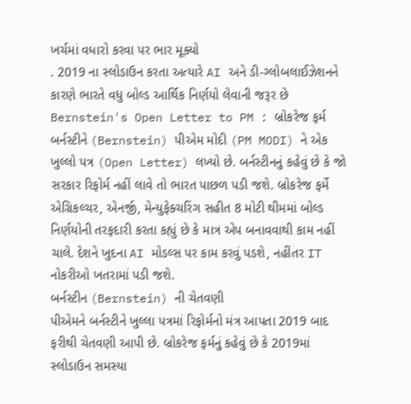ખર્ચમાં વધારો કરવા પર ભાર મૂક્યો
. 2019 ના સ્લોડાઉન કરતા અત્યારે AI અને ડી-ગ્લોબલાઈઝેશનને કારણે ભારતે વધુ બોલ્ડ આર્થિક નિર્ણયો લેવાની જરૂર છે
Bernstein's Open Letter to PM : બ્રોકરેજ ફર્મ બર્નસ્ટીને (Bernstein) પીએમ મોદી (PM MODI) ને એક ખુલ્લો પત્ર (Open Letter) લખ્યો છે. બર્નસ્ટીનનું કહેવું છે કે જો સરકાર રિફોર્મ નહીં લાવે તો ભારત પાછળ પડી જશે. બ્રોકરેજ ફર્મે એગ્રિકલ્ચર, એનર્જી, મેન્યુફેક્ચરિંગ સહીત 8 મોટી થીમમાં બોલ્ડ નિર્ણયોની તરફદારી કરતા કહ્યું છે કે માત્ર એપ બનાવવાથી કામ નહીં ચાલે. દેશને ખુદના AI મોડલ્સ પર કામ કરવું પડશે, નહીંતર IT નોકરીઓ ખતરામાં પડી જશે.
બર્નસ્ટીન (Bernstein) ની ચેતવણી
પીએમને બર્નસ્ટીને ખુલ્લા પત્રમાં રિફોર્મનો મંત્ર આપતા 2019 બાદ ફરીથી ચેતવણી આપી છે. બ્રોકરેજ ફર્મનું કહેવું છે કે 2019માં સ્લોડાઉન સમસ્યા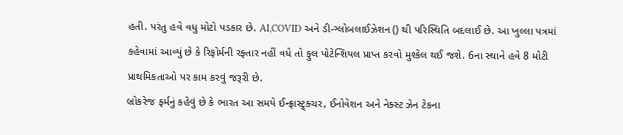હતી. પરંતુ હવે વધુ મોટો પડકાર છે. AI,COVID અને ડી-ગ્લોબલાઈઝેશન () થી પરિસ્થિતિ બદલાઈ છે. આ ખુલ્લા પત્રમાં કહેવામાં આવ્યું છે કે રિફોર્મની રફ્તાર નહીં વધે તો ફુલ પોટેન્શિયલ પ્રાપ્ત કરવો મુશ્કેલ થઈ જશે. 6ના સ્થાને હવે 8 મોટી પ્રાથમિકતાઓ પર કામ કરવું જરૂરી છે.
બ્રોકરેજ ફર્મનું કહેવું છે કે ભારત આ સમયે ઈન્ફ્રાસ્ટ્ર્ક્ચર, ઈનોવેશન અને નેક્સ્ટ ઝેન ટેકના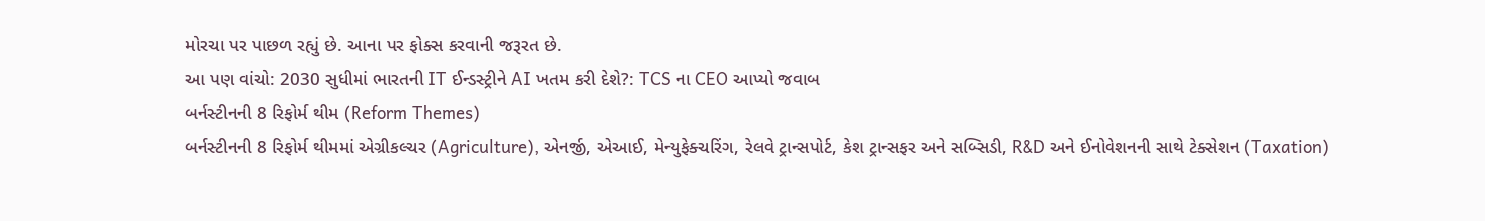મોરચા પર પાછળ રહ્યું છે. આના પર ફોક્સ કરવાની જરૂરત છે.
આ પણ વાંચો: 2030 સુધીમાં ભારતની IT ઈન્ડસ્ટ્રીને AI ખતમ કરી દેશે?: TCS ના CEO આપ્યો જવાબ
બર્નસ્ટીનની 8 રિફોર્મ થીમ (Reform Themes)
બર્નસ્ટીનની 8 રિફોર્મ થીમમાં એગ્રીકલ્ચર (Agriculture), એનર્જી, એઆઈ, મેન્યુફેક્ચરિંગ, રેલવે ટ્રાન્સપોર્ટ, કેશ ટ્રાન્સફર અને સબ્સિડી, R&D અને ઈનોવેશનની સાથે ટેક્સેશન (Taxation)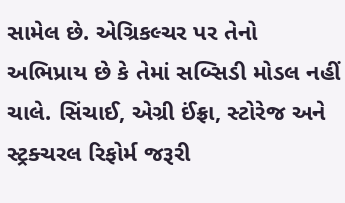સામેલ છે. એગ્રિકલ્ચર પર તેનો અભિપ્રાય છે કે તેમાં સબ્સિડી મોડલ નહીં ચાલે. સિંચાઈ, એગ્રી ઈંફ્રા, સ્ટોરેજ અને સ્ટ્રક્ચરલ રિફોર્મ જરૂરી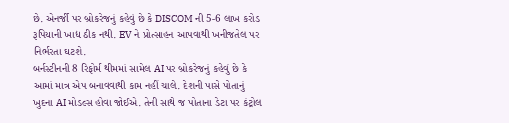છે. એનર્જી પર બ્રોકરેજનું કહેવું છે કે DISCOM ની 5-6 લાખ કરોડ રૂપિયાની ખાદ્ય ઠીક નથી. EV ને પ્રોત્સાહન આપવાથી ખનીજતેલ પર નિર્ભરતા ઘટશે.
બર્નસ્ટીનની 8 રિફોર્મ થીમમાં સામેલ AI પર બ્રોકરેજનું કહેવું છે કે આમાં માત્ર એપ બનાવવાથી કામ નહીં ચાલે. દેશની પાસે પોતાનું ખુદના AI મોડલ્સ હોવા જોઈએ. તેની સાથે જ પોતાના ડેટા પર કંટ્રોલ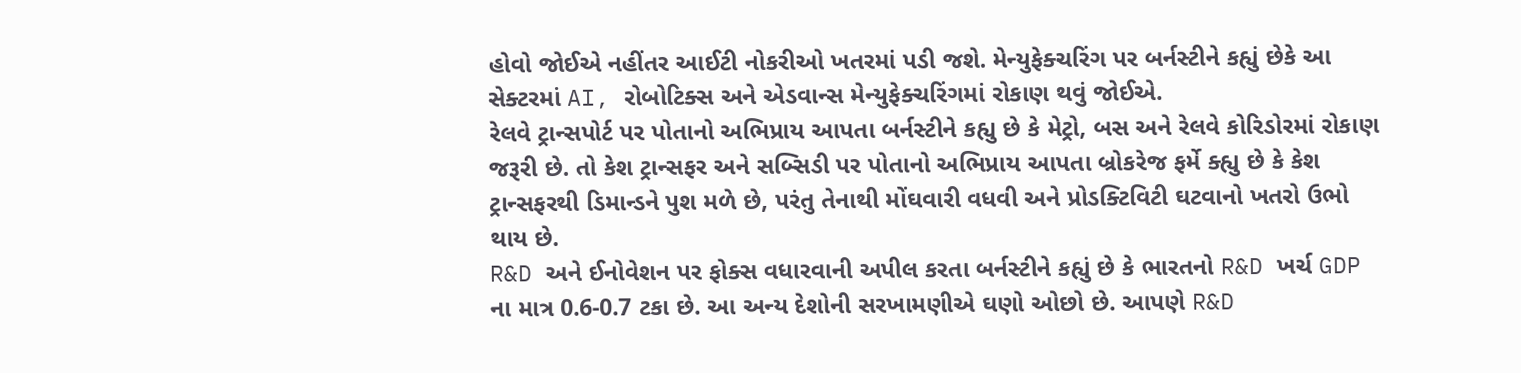હોવો જોઈએ નહીંતર આઈટી નોકરીઓ ખતરમાં પડી જશે. મેન્યુફેક્ચરિંગ પર બર્નસ્ટીને કહ્યું છેકે આ સેક્ટરમાં AI, રોબોટિક્સ અને એડવાન્સ મેન્યુફેક્ચરિંગમાં રોકાણ થવું જોઈએ.
રેલવે ટ્રાન્સપોર્ટ પર પોતાનો અભિપ્રાય આપતા બર્નસ્ટીને કહ્યુ છે કે મેટ્રો, બસ અને રેલવે કોરિડોરમાં રોકાણ જરૂરી છે. તો કેશ ટ્રાન્સફર અને સબ્સિડી પર પોતાનો અભિપ્રાય આપતા બ્રોકરેજ ફર્મે ક્હ્યુ છે કે કેશ ટ્રાન્સફરથી ડિમાન્ડને પુશ મળે છે, પરંતુ તેનાથી મોંઘવારી વધવી અને પ્રોડક્ટિવિટી ઘટવાનો ખતરો ઉભો થાય છે.
R&D અને ઈનોવેશન પર ફોક્સ વધારવાની અપીલ કરતા બર્નસ્ટીને કહ્યું છે કે ભારતનો R&D ખર્ચ GDP ના માત્ર 0.6-0.7 ટકા છે. આ અન્ય દેશોની સરખામણીએ ઘણો ઓછો છે. આપણે R&D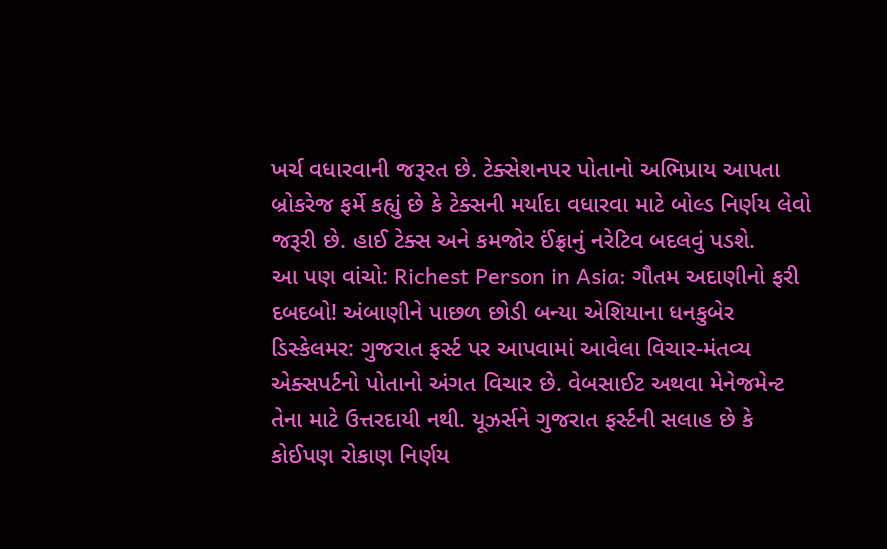ખર્ચ વધારવાની જરૂરત છે. ટેક્સેશનપર પોતાનો અભિપ્રાય આપતા બ્રોકરેજ ફર્મે કહ્યું છે કે ટેક્સની મર્યાદા વધારવા માટે બોલ્ડ નિર્ણય લેવો જરૂરી છે. હાઈ ટેક્સ અને કમજોર ઈંફ્રાનું નરેટિવ બદલવું પડશે.
આ પણ વાંચો: Richest Person in Asia: ગૌતમ અદાણીનો ફરી દબદબો! અંબાણીને પાછળ છોડી બન્યા એશિયાના ધનકુબેર
ડિસ્કેલમર: ગુજરાત ફર્સ્ટ પર આપવામાં આવેલા વિચાર-મંતવ્ય એક્સપર્ટનો પોતાનો અંગત વિચાર છે. વેબસાઈટ અથવા મેનેજમેન્ટ તેના માટે ઉત્તરદાયી નથી. યૂઝર્સને ગુજરાત ફર્સ્ટની સલાહ છે કે કોઈપણ રોકાણ નિર્ણય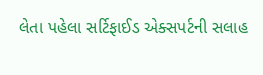લેતા પહેલા સર્ટિફાઈડ એક્સપર્ટની સલાહ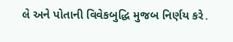લે અને પોતાની વિવેકબુદ્ધિ મુજબ નિર્ણય કરે.